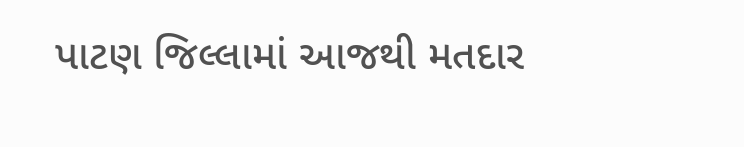પાટણ જિલ્લામાં આજથી મતદાર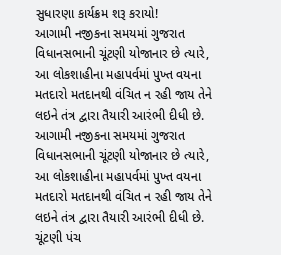સુધારણા કાર્યક્રમ શરૂ કરાયો!
આગામી નજીકના સમયમાં ગુજરાત વિધાનસભાની ચૂંટણી યોજાનાર છે ત્યારે, આ લોકશાહીના મહાપર્વમાં પુખ્ત વયના મતદારો મતદાનથી વંચિત ન રહી જાય તેને લઇને તંત્ર દ્વારા તૈયારી આરંભી દીધી છે.
આગામી નજીકના સમયમાં ગુજરાત વિધાનસભાની ચૂંટણી યોજાનાર છે ત્યારે, આ લોકશાહીના મહાપર્વમાં પુખ્ત વયના મતદારો મતદાનથી વંચિત ન રહી જાય તેને લઇને તંત્ર દ્વારા તૈયારી આરંભી દીધી છે. ચૂંટણી પંચ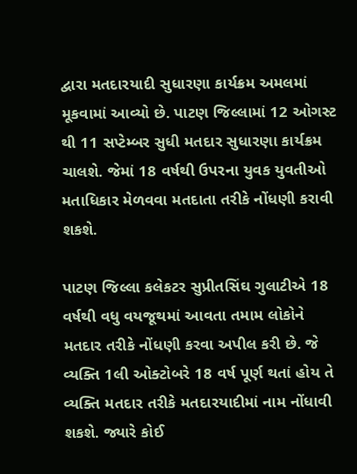દ્વારા મતદારયાદી સુધારણા કાર્યક્રમ અમલમાં મૂકવામાં આવ્યો છે. પાટણ જિલ્લામાં 12 ઓગસ્ટ થી 11 સપ્ટેમ્બર સુધી મતદાર સુધારણા કાર્યક્રમ ચાલશે. જેમાં 18 વર્ષથી ઉપરના યુવક યુવતીઓ મતાધિકાર મેળવવા મતદાતા તરીકે નોંધણી કરાવી શકશે.

પાટણ જિલ્લા કલેકટર સુપ્રીતસિંઘ ગુલાટીએ 18 વર્ષથી વધુ વયજૂથમાં આવતા તમામ લોકોને મતદાર તરીકે નોંધણી કરવા અપીલ કરી છે. જે વ્યક્તિ 1લી ઓક્ટોબરે 18 વર્ષ પૂર્ણ થતાં હોય તે વ્યક્તિ મતદાર તરીકે મતદારયાદીમાં નામ નોંધાવી શકશે. જ્યારે કોઈ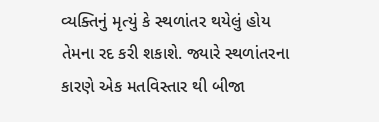વ્યક્તિનું મૃત્યું કે સ્થળાંતર થયેલું હોય તેમના રદ કરી શકાશે. જ્યારે સ્થળાંતરના કારણે એક મતવિસ્તાર થી બીજા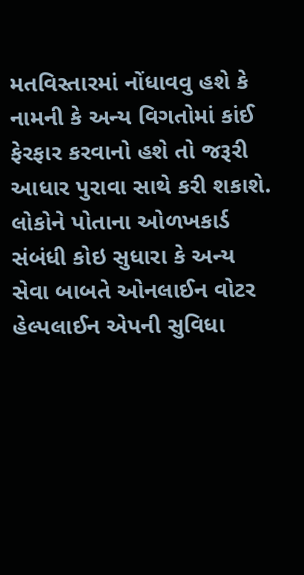મતવિસ્તારમાં નોંધાવવુ હશે કે નામની કે અન્ય વિગતોમાં કાંઈ ફેરફાર કરવાનો હશે તો જરૂરી આધાર પુરાવા સાથે કરી શકાશે.
લોકોને પોતાના ઓળખકાર્ડ સંબંધી કોઇ સુધારા કે અન્ય સેવા બાબતે ઓનલાઈન વોટર હેલ્પલાઈન એપની સુવિધા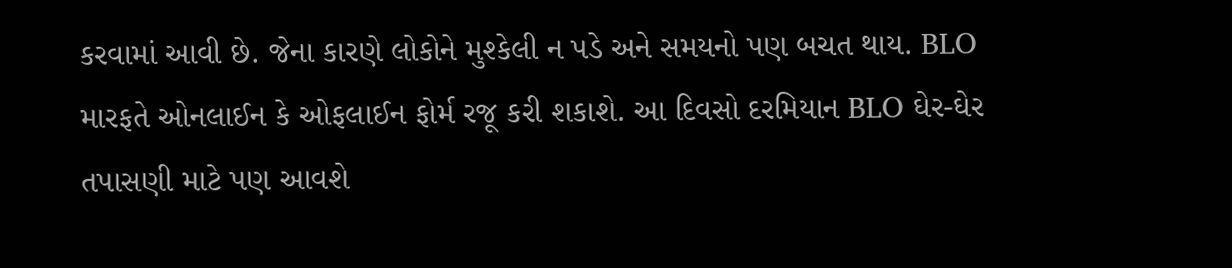કરવામાં આવી છે. જેના કારણે લોકોને મુશ્કેલી ન પડે અને સમયનો પણ બચત થાય. BLO મારફતે ઓનલાઈન કે ઓફલાઈન ફોર્મ રજૂ કરી શકાશે. આ દિવસો દરમિયાન BLO ઘેર-ઘેર તપાસણી માટે પણ આવશે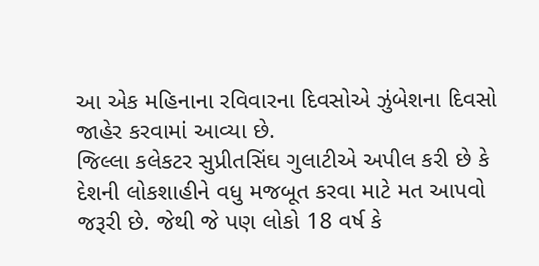આ એક મહિનાના રવિવારના દિવસોએ ઝુંબેશના દિવસો જાહેર કરવામાં આવ્યા છે.
જિલ્લા કલેકટર સુપ્રીતસિંઘ ગુલાટીએ અપીલ કરી છે કે દેશની લોકશાહીને વધુ મજબૂત કરવા માટે મત આપવો જરૂરી છે. જેથી જે પણ લોકો 18 વર્ષ કે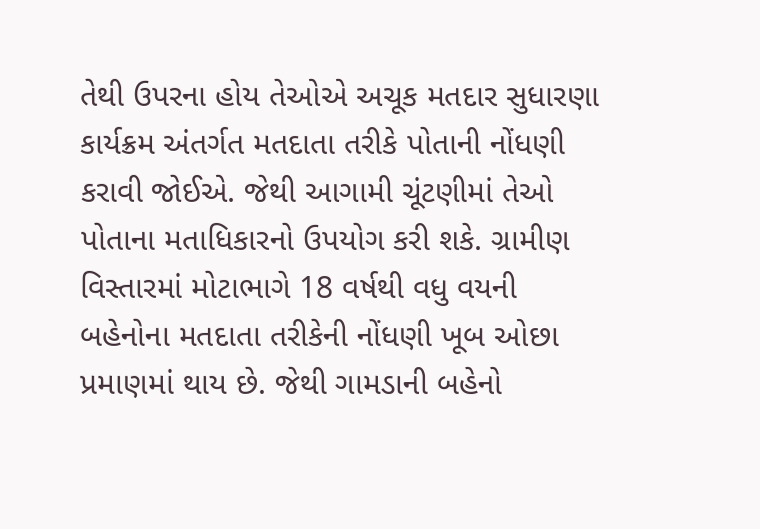તેથી ઉપરના હોય તેઓએ અચૂક મતદાર સુધારણા કાર્યક્રમ અંતર્ગત મતદાતા તરીકે પોતાની નોંધણી કરાવી જોઈએ. જેથી આગામી ચૂંટણીમાં તેઓ પોતાના મતાધિકારનો ઉપયોગ કરી શકે. ગ્રામીણ વિસ્તારમાં મોટાભાગે 18 વર્ષથી વધુ વયની બહેનોના મતદાતા તરીકેની નોંધણી ખૂબ ઓછા પ્રમાણમાં થાય છે. જેથી ગામડાની બહેનો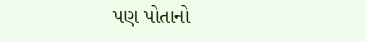પણ પોતાનો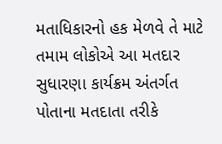મતાધિકારનો હક મેળવે તે માટે તમામ લોકોએ આ મતદાર સુધારણા કાર્યક્રમ અંતર્ગત પોતાના મતદાતા તરીકે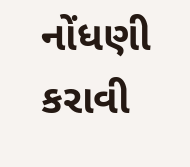નોંધણી કરાવી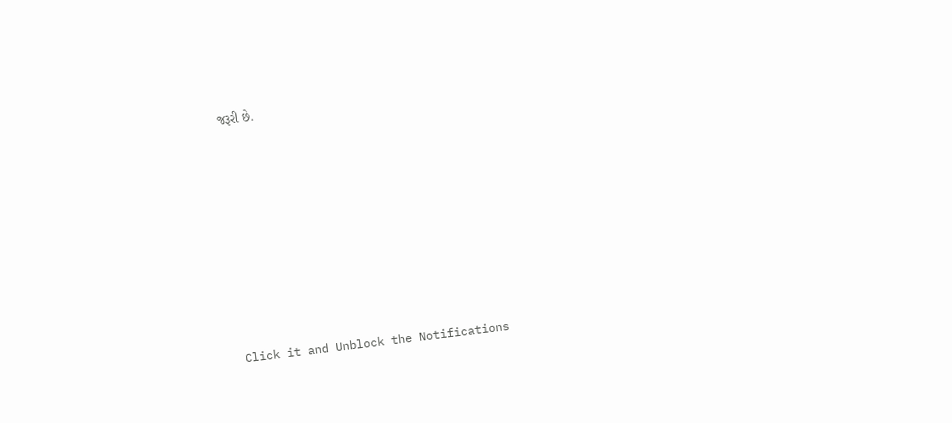જરૂરી છે.












Click it and Unblock the Notifications